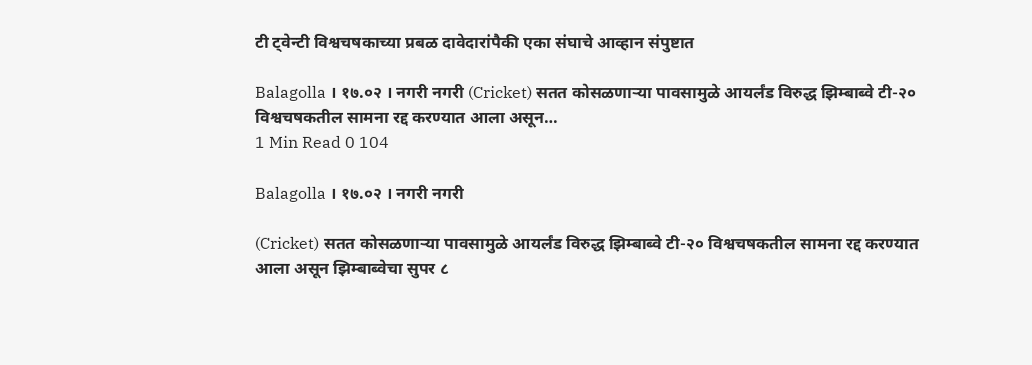टी ट्वेन्टी विश्वचषकाच्या प्रबळ दावेदारांपैकी एका संघाचे आव्हान संपुष्टात

Balagolla । १७.०२ । नगरी नगरी (Cricket) सतत कोसळणाऱ्या पावसामुळे आयर्लंड विरुद्ध झिम्बाब्वे टी-२० विश्वचषकतील सामना रद्द करण्यात आला असून…
1 Min Read 0 104

Balagolla । १७.०२ । नगरी नगरी

(Cricket) सतत कोसळणाऱ्या पावसामुळे आयर्लंड विरुद्ध झिम्बाब्वे टी-२० विश्वचषकतील सामना रद्द करण्यात आला असून झिम्बाब्वेचा सुपर ८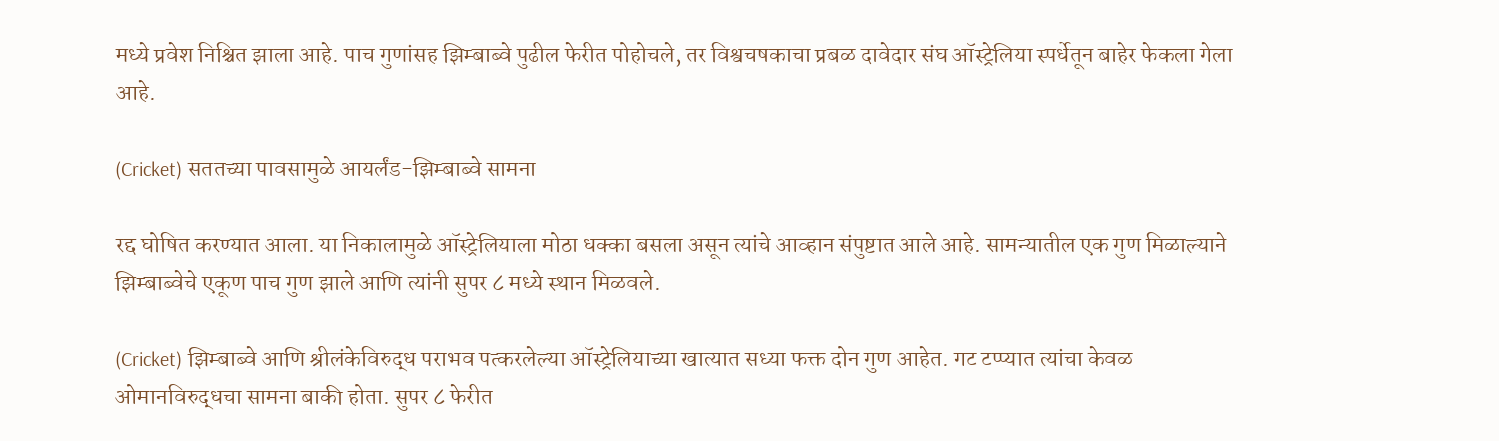मध्ये प्रवेश निश्चित झाला आहे. पाच गुणांसह झिम्बाब्वे पुढील फेरीत पोहोचले, तर विश्वचषकाचा प्रबळ दावेदार संघ ऑस्ट्रेलिया स्पर्धेतून बाहेर फेकला गेला आहे.

(Cricket) सततच्या पावसामुळे आयर्लंड-झिम्बाब्वे सामना

रद्द घोषित करण्यात आला. या निकालामुळे ऑस्ट्रेलियाला मोठा धक्का बसला असून त्यांचे आव्हान संपुष्टात आले आहे. सामन्यातील एक गुण मिळाल्याने झिम्बाब्वेचे एकूण पाच गुण झाले आणि त्यांनी सुपर ८ मध्ये स्थान मिळवले.

(Cricket) झिम्बाब्वे आणि श्रीलंकेविरुद्ध पराभव पत्करलेल्या ऑस्ट्रेलियाच्या खात्यात सध्या फक्त दोन गुण आहेत. गट टप्प्यात त्यांचा केवळ ओमानविरुद्धचा सामना बाकी होता. सुपर ८ फेरीत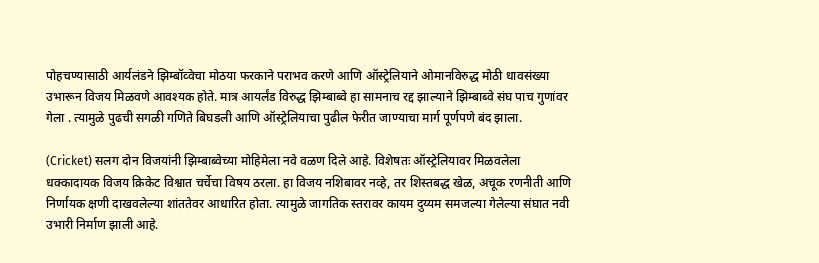पोहचण्यासाठी आर्यलंडने झिम्बॉव्वेचा मोठया फरकाने पराभव करणे आणि ऑस्ट्रेलियाने ओमानविरुद्ध मोठी धावसंख्या उभारून विजय मिळवणे आवश्यक होते. मात्र आयर्लंड विरुद्ध झिम्बाब्वे हा सामनाच रद्द झाल्याने झिम्बाब्वे संघ पाच गुणांवर गेला . त्यामुळे पुढची सगळी गणिते बिघडली आणि ऑस्ट्रेलियाचा पुढील फेरीत जाण्याचा मार्ग पूर्णपणे बंद झाला.

(Cricket) सलग दोन विजयांनी झिम्बाब्वेच्या मोहिमेला नवे वळण दिले आहे. विशेषतः ऑस्ट्रेलियावर मिळवलेला धक्कादायक विजय क्रिकेट विश्वात चर्चेचा विषय ठरला. हा विजय नशिबावर नव्हे, तर शिस्तबद्ध खेळ, अचूक रणनीती आणि निर्णायक क्षणी दाखवलेल्या शांततेवर आधारित होता. त्यामुळे जागतिक स्तरावर कायम दुय्यम समजल्या गेलेल्या संघात नवी उभारी निर्माण झाली आहे.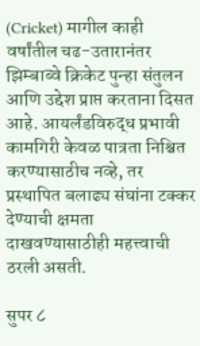(Cricket) मागील काही वर्षांतील चढ-उतारानंतर झिम्बाब्वे क्रिकेट पुन्हा संतुलन आणि उद्देश प्राप्त करताना दिसत आहे. आयर्लंडविरुद्ध प्रभावी कामगिरी केवळ पात्रता निश्चित करण्यासाठीच नव्हे, तर प्रस्थापित बलाढ्य संघांना टक्कर देण्याची क्षमता दाखवण्यासाठीही महत्त्वाची ठरली असती.

सुपर ८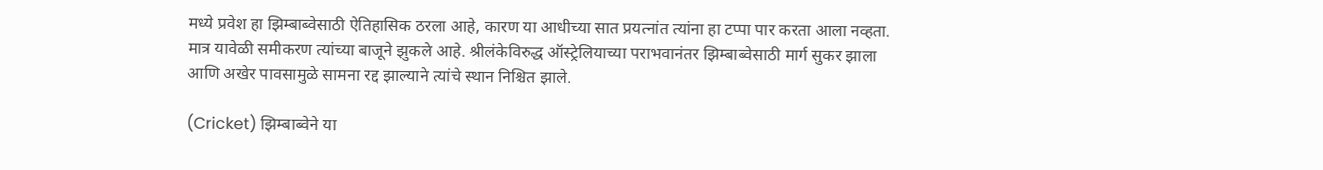मध्ये प्रवेश हा झिम्बाब्वेसाठी ऐतिहासिक ठरला आहे, कारण या आधीच्या सात प्रयत्नांत त्यांना हा टप्पा पार करता आला नव्हता. मात्र यावेळी समीकरण त्यांच्या बाजूने झुकले आहे. श्रीलंकेविरुद्ध ऑस्ट्रेलियाच्या पराभवानंतर झिम्बाब्वेसाठी मार्ग सुकर झाला आणि अखेर पावसामुळे सामना रद्द झाल्याने त्यांचे स्थान निश्चित झाले.

(Cricket) झिम्बाब्वेने या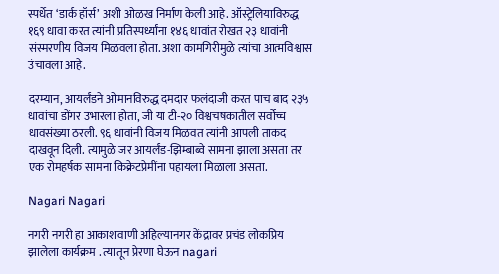स्पर्धेत ‘डार्क हॉर्स’ अशी ओळख निर्माण केली आहे. ऑस्ट्रेलियाविरुद्ध १६९ धावा करत त्यांनी प्रतिस्पर्ध्यांना १४६ धावांत रोखत २३ धावांनी संस्मरणीय विजय मिळवला होता. अशा कामगिरीमुळे त्यांचा आत्मविश्वास उंचावला आहे.

दरम्यान, आयर्लंडने ओमानविरुद्ध दमदार फलंदाजी करत पाच बाद २३५ धावांचा डोंगर उभारला होता, जी या टी-२० विश्वचषकातील सर्वोच्च धावसंख्या ठरली. ९६ धावांनी विजय मिळवत त्यांनी आपली ताकद दाखवून दिली. त्यामुळे जर आयर्लंड-झिम्बाब्वे सामना झाला असता तर एक रोमहर्षक सामना किक्रेटप्रेमींना पहायला मिळाला असता.

Nagari Nagari

नगरी नगरी हा आकाशवाणी अहिल्यानगर केंद्रावर प्रचंड लोकप्रिय झालेला कार्यक्रम . त्यातून प्रेरणा घेऊन nagari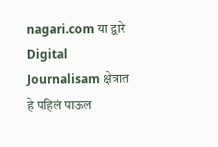nagari.com या द्वारे Digital Journalisam क्षेत्रात हे पहिलं पाऊल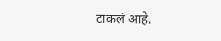टाकलं आहे.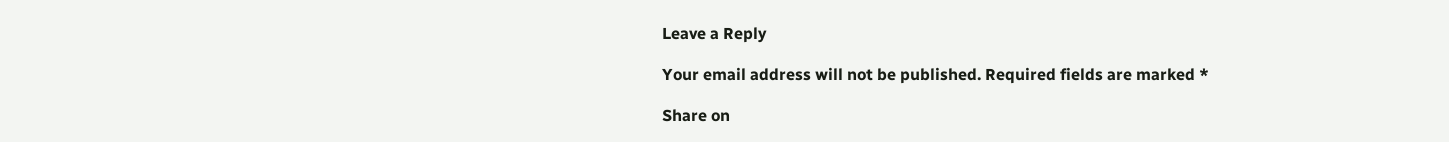Leave a Reply

Your email address will not be published. Required fields are marked *

Share on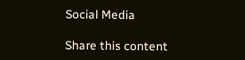Social Media

Share this content